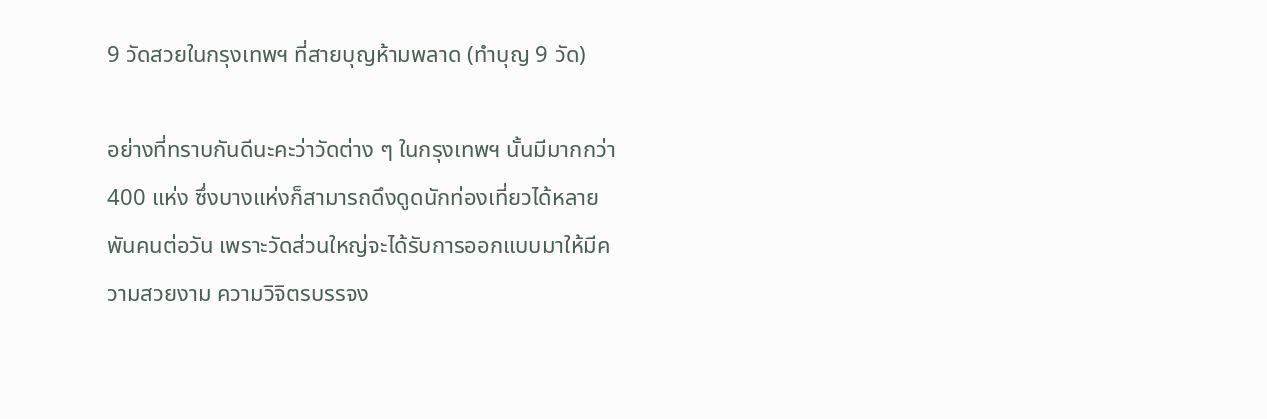9 วัดสวยในกรุงเทพฯ ที่สายบุญห้ามพลาด (ทำบุญ 9 วัด)

อย่างที่ทราบกันดีนะคะว่าวัดต่าง ๆ ในกรุงเทพฯ นั้นมีมากกว่า 400 แห่ง ซึ่งบางแห่งก็สามารถดึงดูดนักท่องเที่ยวได้หลายพันคนต่อวัน เพราะวัดส่วนใหญ่จะได้รับการออกแบบมาให้มีความสวยงาม ความวิจิตรบรรจง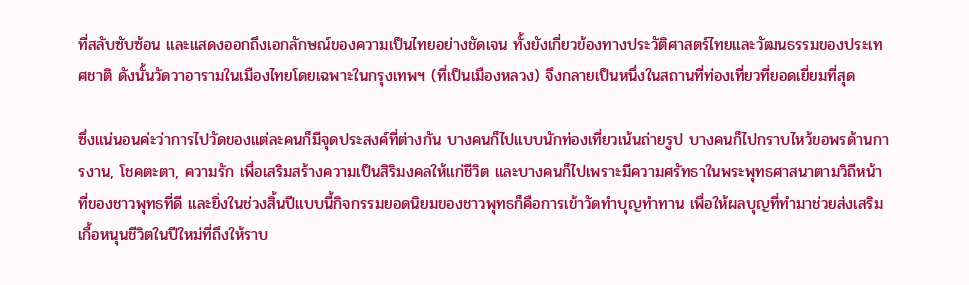ที่สลับซับซ้อน และแสดงออกถึงเอกลักษณ์ของความเป็นไทยอย่างชัดเจน ทั้งยังเกี่ยวข้องทางประวัติศาสตร์ไทยและวัฒนธรรมของประเทศชาติ ดังนั้นวัดวาอารามในเมืองไทยโดยเฉพาะในกรุงเทพฯ (ที่เป็นเมืองหลวง) จึงกลายเป็นหนึ่งในสถานที่ท่องเที่ยวที่ยอดเยี่ยมที่สุด

ซึ่งแน่นอนค่ะว่าการไปวัดของแต่ละคนก็มีจุดประสงค์ที่ต่างกัน บางคนก็ไปแบบนักท่องเที่ยวเน้นถ่ายรูป บางคนก็ไปกราบไหว้ขอพรด้านการงาน, โชคตะตา, ความรัก เพื่อเสริมสร้างความเป็นสิริมงคลให้แก่ชีวิต และบางคนก็ไปเพราะมีความศรัทธาในพระพุทธศาสนาตามวิถีหน้าที่ของชาวพุทธที่ดี และยิ่งในช่วงสิ้นปีแบบนี้กิจกรรมยอดนิยมของชาวพุทธก็คือการเข้าวัดทําบุญทำทาน เพื่อให้ผลบุญที่ทำมาช่วยส่งเสริมเกื้อหนุนชีวิตในปีใหม่ที่ถึงให้ราบ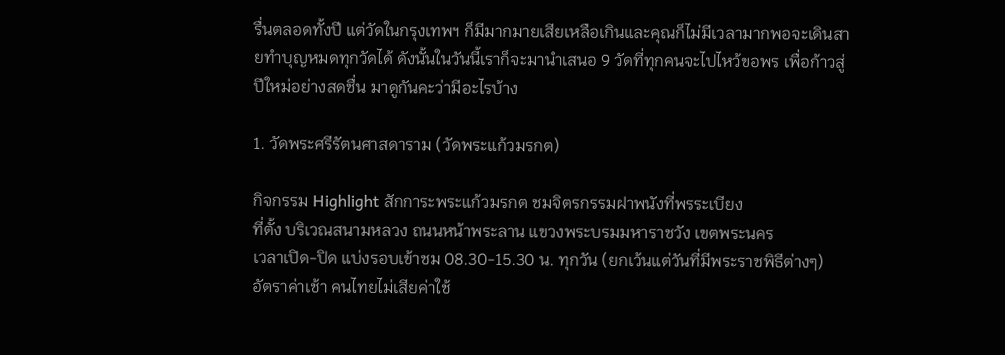รื่นตลอดทั้งปี แต่วัดในกรุงเทพฯ ก็มีมากมายเสียเหลือเกินและคุณก็ไม่มีเวลามากพอจะเดินสายทำบุญหมดทุกวัดได้ ดังนั้นในวันนี้เราก็จะมานำเสนอ 9 วัดที่ทุกคนจะไปไหว้ขอพร เพื่อก้าวสู่ปีใหม่อย่างสดชื่น มาดูกันคะว่ามีอะไรบ้าง

1. วัดพระศรีรัตนศาสดาราม (วัดพระแก้วมรกต)

กิจกรรม Highlight สักการะพระแก้วมรกต ชมจิตรกรรมฝาพนังที่พรระเบียง
ที่ตั้ง บริเวณสนามหลวง ถนนหน้าพระลาน แขวงพระบรมมหาราชวัง เขตพระนคร
เวลาเปิด-ปิด แบ่งรอบเข้าชม 08.30-15.30 น. ทุกวัน (ยกเว้นแต่วันที่มีพระราชพิธีต่างๆ)
อัตราค่าเช้า คนไทยไม่เสียค่าใช้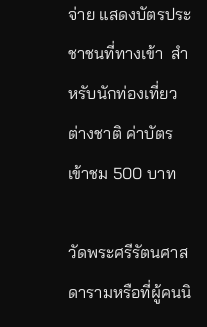จ่าย แสดงบัตรประชาชนที่ทางเข้า  สำหรับนักท่องเที่ยวต่างชาติ ค่าบัตรเข้าชม 500 บาท

วัดพระศรีรัตนศาสดารามหรือที่ผู้คนนิ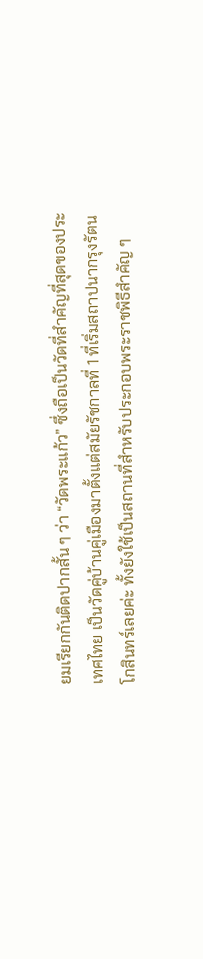ยมเรียกกันติดปากสั้น ๆ ว่า “วัดพระแก้ว” ซึ่งถือเป็นวัดที่สำคัญที่สุดของประเทศไทย เป็นวัดคู่บ้านคู่เมืองมาตั้งแต่สมัยรัชกาลที่ 1 ที่เริ่มสถาปนากรุงรัตนโกสินทร์เลยค่ะ ทั้งยังใช้เป็นสถานที่สำหรับประกอบพระราชพิธีสำคัญ ๆ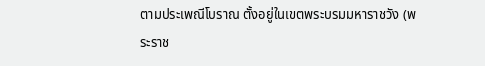ตามประเพณีโบราณ ตั้งอยู่ในเขตพระบรมมหาราชวัง (พระราช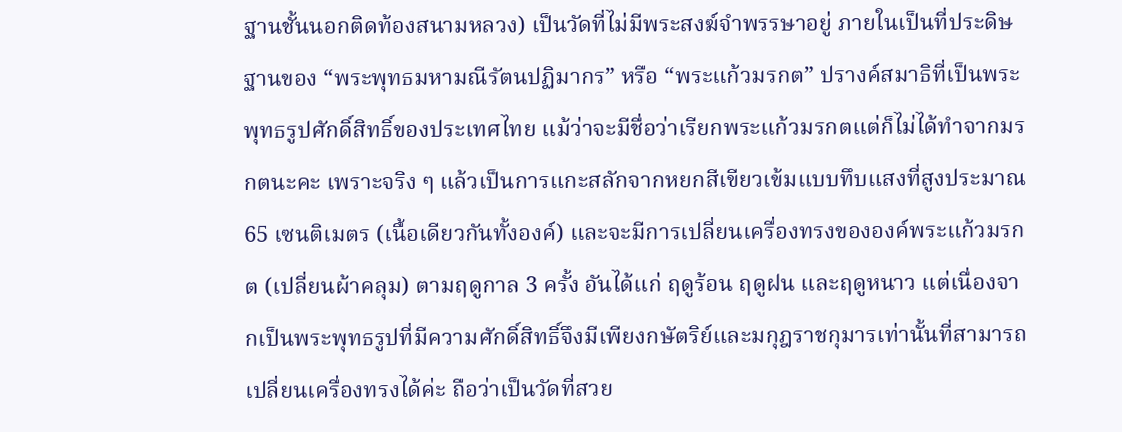ฐานชั้นนอกติดท้องสนามหลวง) เป็นวัดที่ไม่มีพระสงฆ์จำพรรษาอยู่ ภายในเป็นที่ประดิษฐานของ “พระพุทธมหามณีรัตนปฏิมากร” หรือ “พระแก้วมรกต” ปรางค์สมาธิที่เป็นพระพุทธรูปศักดิ์สิทธิ์ของประเทศไทย แม้ว่าจะมีชื่อว่าเรียกพระแก้วมรกตแต่ก็ไม่ได้ทำจากมรกตนะคะ เพราะจริง ๆ แล้วเป็นการแกะสลักจากหยกสีเขียวเข้มแบบทึบแสงที่สูงประมาณ 65 เซนติเมตร (เนื้อเดียวกันทั้งองค์) และจะมีการเปลี่ยนเครื่องทรงขององค์พระแก้วมรกต (เปลี่ยนผ้าคลุม) ตามฤดูกาล 3 ครั้ง อันได้แก่ ฤดูร้อน ฤดูฝน และฤดูหนาว แต่เนื่องจากเป็นพระพุทธรูปที่มีความศักดิ์สิทธิ์จึงมีเพียงกษัตริย์และมกุฎราชกุมารเท่านั้นที่สามารถเปลี่ยนเครื่องทรงได้ค่ะ ถือว่าเป็นวัดที่สวย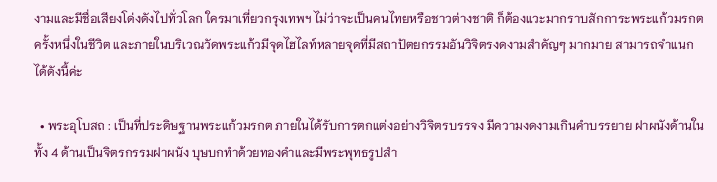งามและมีชื่อเสียงโด่งดังไปทั่วโลก ใครมาเที่ยวกรุงเทพฯ ไม่ว่าจะเป็นคนไทยหรือชาวต่างชาติ ก็ต้องแวะมากราบสักการะพระแก้วมรกตครั้งหนึ่งในชีวิต และภายในบริเวณวัดพระแก้วมีจุดไฮไลท์หลายจุดที่มีสถาปัตยกรรมอันวิจิตรงดงามสำคัญๆ มากมาย สามารถจำแนกได้ดังนี้ค่ะ

  • พระอุโบสถ : เป็นที่ประดิษฐานพระแก้วมรกต ภายในได้รับการตกแต่งอย่างวิจิตรบรรจง มีความงดงามเกินคำบรรยาย ฝาผนังด้านในทั้ง 4 ด้านเป็นจิตรกรรมฝาผนัง บุษบกทำด้วยทองคำและมีพระพุทธรูปสำ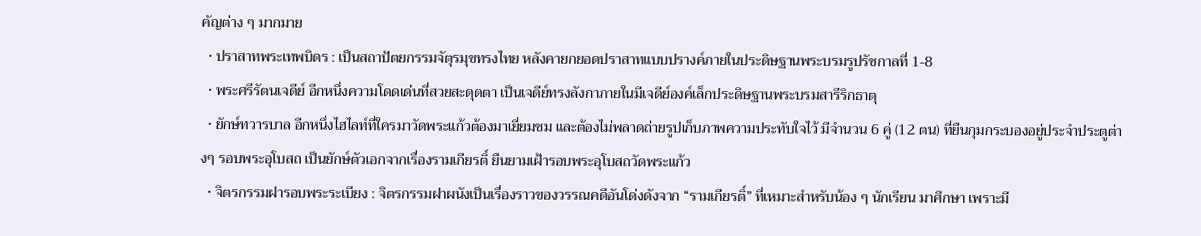คัญต่าง ๆ มากมาย
  • ปราสาทพระเทพบิดร : เป็นสถาปัตยกรรมจัตุรมุขทรงไทย หลังคายกยอดปราสาทแบบปรางค์ภายในประดิษฐานพระบรมรูปรัชกาลที่ 1-8
  • พระศรีรัตนเจดีย์ อีกหนึ่งความโดดเด่นที่สวยสะดุดตา เป็นเจดีย์ทรงลังกาภายในมีเจดีย์องค์เล็กประดิษฐานพระบรมสารีริกธาตุ
  • ยักษ์ทวารบาล อีกหนึ่งไฮไลท์ที่ใครมาวัดพระแก้วต้องมาเยี่ยมชม และต้องไม่พลาดถ่ายรูปเก็บภาพความประทับใจไว้ มีจำนวน 6 คู่ (12 ตน) ที่ยืนกุมกระบองอยู่ประจำประตูต่างๆ รอบพระอุโบสถ เป็นยักษ์ตัวเอกจากเรื่องรามเกียรติ์ ยืนยามเฝ้ารอบพระอุโบสถวัดพระแก้ว
  • จิตรกรรมฝารอบพระระเบียง : จิตรกรรมฝาผนังเป็นเรื่องราวของวรรณคดีอันโด่งดังจาก “รามเกียรติ์” ที่เหมาะสำหรับน้อง ๆ นักเรียน มาศึกษา เพราะมี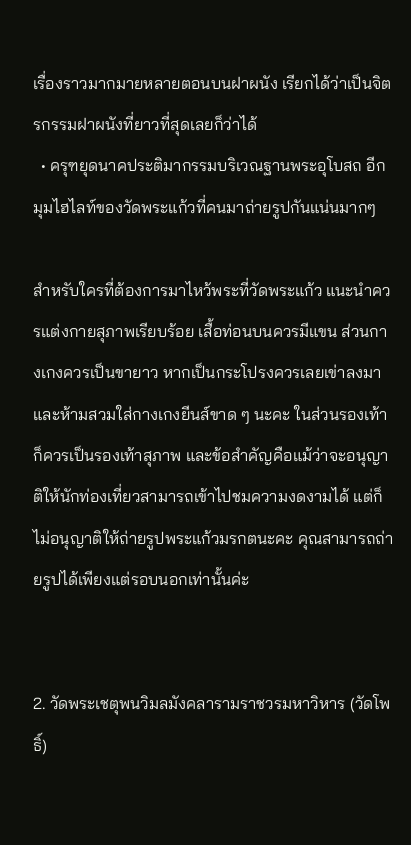เรื่องราวมากมายหลายตอนบนฝาผนัง เรียกได้ว่าเป็นจิตรกรรมฝาผนังที่ยาวที่สุดเลยก็ว่าได้
  • ครุฑยุดนาคประติมากรรมบริเวณฐานพระอุโบสถ อีกมุมไฮไลท์ของวัดพระแก้วที่คนมาถ่ายรูปกันแน่นมากๆ

สำหรับใครที่ต้องการมาไหว้พระที่วัดพระแก้ว แนะนำควรแต่งกายสุภาพเรียบร้อย เสื้อท่อนบนควรมีแขน ส่วนกางเกงควรเป็นขายาว หากเป็นกระโปรงควรเลยเข่าลงมา และห้ามสวมใส่กางเกงยีนส์ขาด ๆ นะคะ ในส่วนรองเท้าก็ควรเป็นรองเท้าสุภาพ และข้อสำคัญคือแม้ว่าจะอนุญาติให้นักท่องเที่ยวสามารถเข้าไปชมความงดงามได้ แต่ก็ไม่อนุญาติให้ถ่ายรูปพระแก้วมรกตนะคะ คุณสามารถถ่ายรูปได้เพียงแต่รอบนอกเท่านั้นค่ะ


2. วัดพระเชตุพนวิมลมังคลารามราชวรมหาวิหาร (วัดโพธิ์)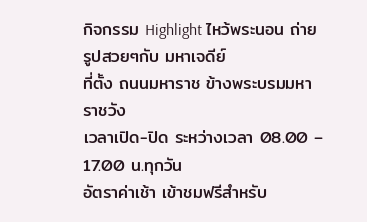กิจกรรม Highlight ไหว้พระนอน ถ่ายรูปสวยๆกับ มหาเจดีย์
ที่ตั้ง ถนนมหาราช ข้างพระบรมมหาราชวัง
เวลาเปิด-ปิด ระหว่างเวลา 08.00 – 17.00 น.ทุกวัน
อัตราค่าเช้า เข้าชมฟรีสำหรับ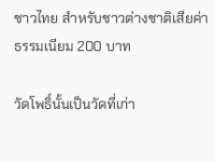ชาวไทย สำหรับชาวต่างชาติเสียค่าธรรมเนียม 200 บาท

วัดโพธิ์นั้นเป็นวัดที่เก่า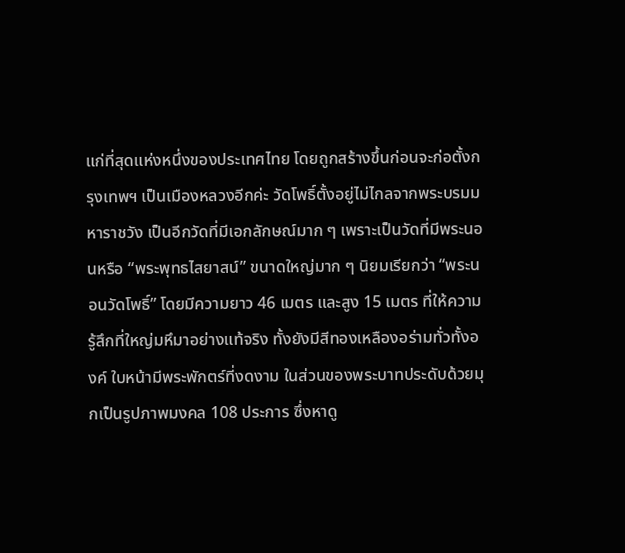แก่ที่สุดแห่งหนึ่งของประเทศไทย โดยถูกสร้างขึ้นก่อนจะก่อตั้งกรุงเทพฯ เป็นเมืองหลวงอีกค่ะ วัดโพธิ์ตั้งอยู่ไม่ไกลจากพระบรมมหาราชวัง เป็นอีกวัดที่มีเอกลักษณ์มาก ๆ เพราะเป็นวัดที่มีพระนอนหรือ “พระพุทธไสยาสน์” ขนาดใหญ่มาก ๆ นิยมเรียกว่า “พระนอนวัดโพธิ์” โดยมีความยาว 46 เมตร และสูง 15 เมตร ที่ให้ความรู้สึกที่ใหญ่มหึมาอย่างแท้จริง ทั้งยังมีสีทองเหลืองอร่ามทั่วทั้งองค์ ใบหน้ามีพระพักตร์ที่งดงาม ในส่วนของพระบาทประดับด้วยมุกเป็นรูปภาพมงคล 108 ประการ ซึ่งหาดู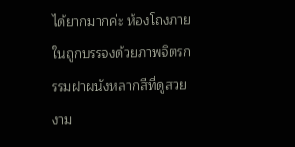ได้ยากมากค่ะ ห้องโถงภายในถูกบรรจงด้วยภาพจิตรกรรมฝาผนังหลากสีที่ดูสวยงาม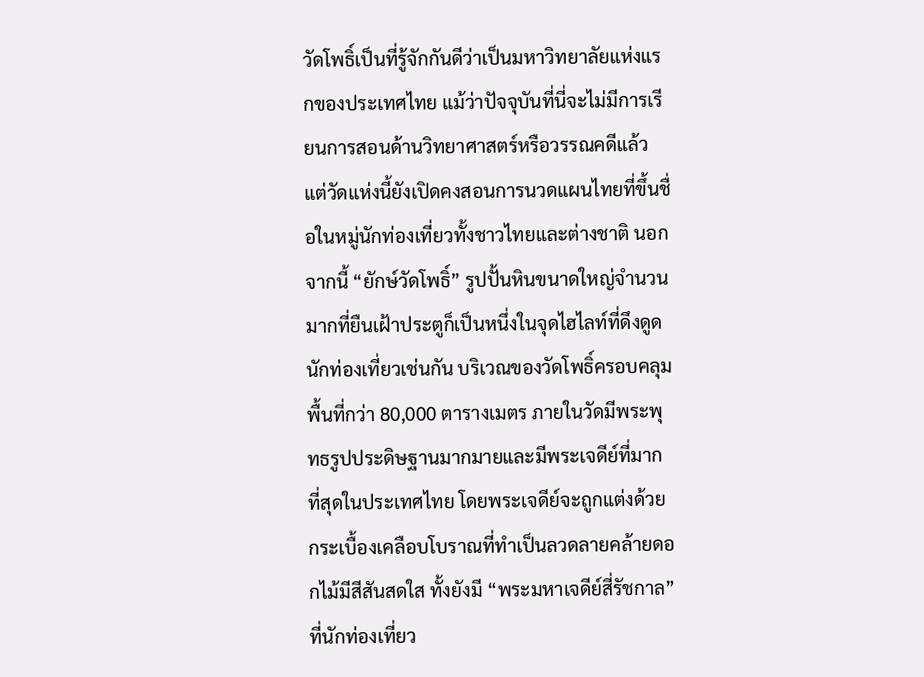วัดโพธิ์เป็นที่รู้จักกันดีว่าเป็นมหาวิทยาลัยแห่งแรกของประเทศไทย แม้ว่าปัจจุบันที่นี่จะไม่มีการเรียนการสอนด้านวิทยาศาสตร์หรือวรรณคดีแล้ว แต่วัดแห่งนี้ยังเปิดคงสอนการนวดแผนไทยที่ขึ้นชื่อในหมู่นักท่องเที่ยวทั้งชาวไทยและต่างชาติ นอกจากนี้ “ยักษ์วัดโพธิ์” รูปปั้นหินขนาดใหญ่จำนวนมากที่ยืนเฝ้าประตูก็เป็นหนึ่งในจุดไฮไลท์ที่ดึงดูดนักท่องเที่ยวเช่นกัน บริเวณของวัดโพธิ์ครอบคลุมพื้นที่กว่า 80,000 ตารางเมตร ภายในวัดมีพระพุทธรูปประดิษฐานมากมายและมีพระเจดีย์ที่มากที่สุดในประเทศไทย โดยพระเจดีย์จะถูกแต่งด้วยกระเบื้องเคลือบโบราณที่ทำเป็นลวดลายคล้ายดอกไม้มีสีสันสดใส ทั้งยังมี “พระมหาเจดีย์สี่รัชกาล” ที่นักท่องเที่ยว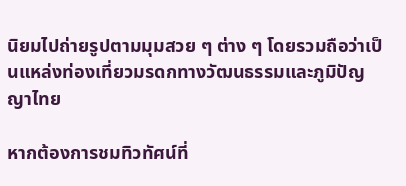นิยมไปถ่ายรูปตามมุมสวย ๆ ต่าง ๆ โดยรวมถือว่าเป็นแหล่งท่องเที่ยวมรดกทางวัฒนธรรมและภูมิปัญญาไทย

หากต้องการชมทิวทัศน์ที่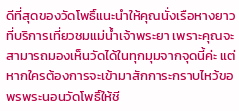ดีที่สุดของวัดโพธิ์แนะนำให้คุณนั่งเรือหางยาวที่บริการเที่ยวชมแม่น้ำเจ้าพระยา เพราะคุณจะสามารถมองเห็นวัดได้ในทุกมุมจากจุดนี้ค่ะ แต่หากใครต้องการจะเข้ามาสักการะกราบไหว้ขอพรพระนอนวัดโพธิ์ให้ชี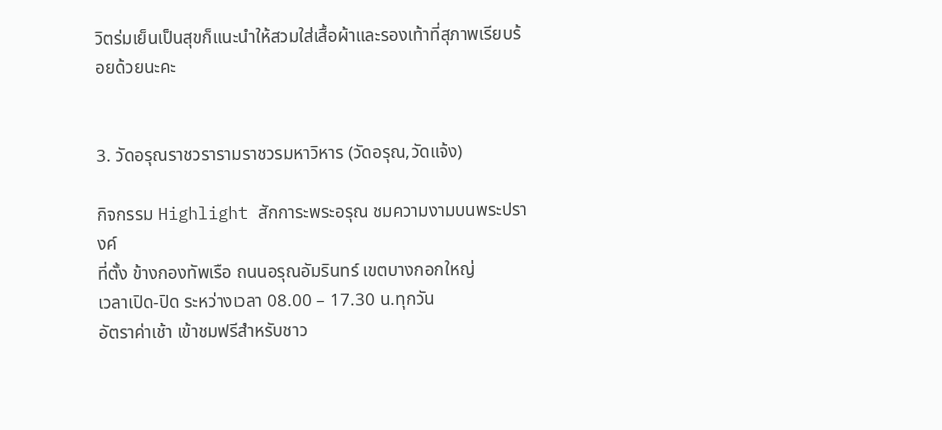วิตร่มเย็นเป็นสุขก็แนะนำให้สวมใส่เสื้อผ้าและรองเท้าที่สุภาพเรียบร้อยด้วยนะคะ


3. วัดอรุณราชวรารามราชวรมหาวิหาร (วัดอรุณ,วัดแจ้ง)

กิจกรรม Highlight สักการะพระอรุณ ชมความงามบนพระปรางค์
ที่ตั้ง ข้างกองทัพเรือ ถนนอรุณอัมรินทร์ เขตบางกอกใหญ่
เวลาเปิด-ปิด ระหว่างเวลา 08.00 – 17.30 น.ทุกวัน
อัตราค่าเช้า เข้าชมฟรีสำหรับชาว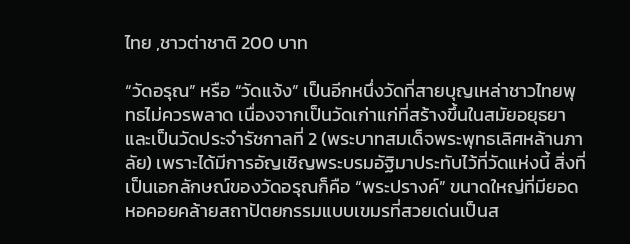ไทย ,ชาวต่าชาติ 200 บาท

“วัดอรุณ” หรือ “วัดแจ้ง” เป็นอีกหนึ่งวัดที่สายบุญเหล่าชาวไทยพุทธไม่ควรพลาด เนื่องจากเป็นวัดเก่าแก่ที่สร้างขึ้นในสมัยอยุธยาและเป็นวัดประจำรัชกาลที่ 2 (พระบาทสมเด็จพระพุทธเลิศหล้านภาลัย) เพราะได้มีการอัญเชิญพระบรมอัฐิมาประทับไว้ที่วัดแห่งนี้ สิ่งที่เป็นเอกลักษณ์ของวัดอรุณก็คือ “พระปรางค์” ขนาดใหญ่ที่มียอดหอคอยคล้ายสถาปัตยกรรมแบบเขมรที่สวยเด่นเป็นส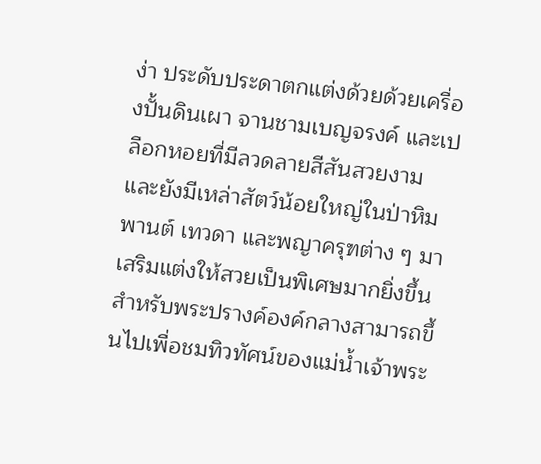ง่า ประดับประดาตกแต่งด้วยด้วยเครื่องปั้นดินเผา จานชามเบญจรงค์ และเปลือกหอยที่มีลวดลายสีสันสวยงาม และยังมีเหล่าสัตว์น้อยใหญ่ในป่าหิมพานต์ เทวดา และพญาครุฑต่าง ๆ มาเสริมแต่งให้สวยเป็นพิเศษมากยิ่งขึ้น สำหรับพระปรางค์องค์กลางสามารถขึ้นไปเพื่อชมทิวทัศน์ของแม่น้ำเจ้าพระ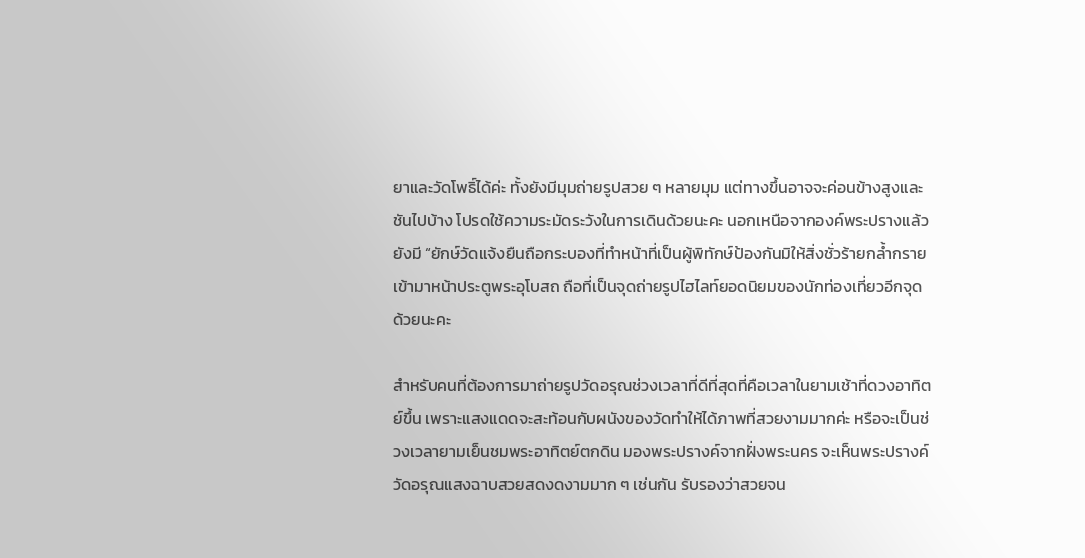ยาและวัดโพธิ์ได้ค่ะ ทั้งยังมีมุมถ่ายรูปสวย ๆ หลายมุม แต่ทางขึ้นอาจจะค่อนข้างสูงและชันไปบ้าง โปรดใช้ความระมัดระวังในการเดินด้วยนะคะ นอกเหนือจากองค์พระปรางแล้วยังมี “ยักษ์วัดแจ้งยืนถือกระบองที่ทำหน้าที่เป็นผู้พิทักษ์ป้องกันมิให้สิ่งชั่วร้ายกล้ำกรายเข้ามาหน้าประตูพระอุโบสถ ถือที่เป็นจุดถ่ายรูปไฮไลท์ยอดนิยมของนักท่องเที่ยวอีกจุดด้วยนะคะ

สำหรับคนที่ต้องการมาถ่ายรูปวัดอรุณช่วงเวลาที่ดีที่สุดที่คือเวลาในยามเช้าที่ดวงอาทิตย์ขึ้น เพราะแสงแดดจะสะท้อนกับผนังของวัดทำให้ได้ภาพที่สวยงามมากค่ะ หรือจะเป็นช่วงเวลายามเย็นชมพระอาทิตย์ตกดิน มองพระปรางค์จากฝั่งพระนคร จะเห็นพระปรางค์วัดอรุณแสงฉาบสวยสดงดงามมาก ๆ เช่นกัน รับรองว่าสวยจน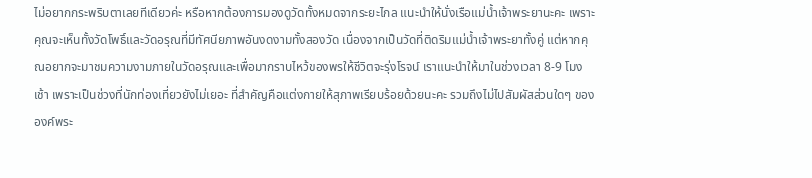ไม่อยากกระพริบตาเลยทีเดียวค่ะ หรือหากต้องการมองดูวัดทั้งหมดจากระยะไกล แนะนำให้นั่งเรือแม่น้ำเจ้าพระยานะคะ เพราะคุณจะเห็นทั้งวัดโพธิ์และวัดอรุณที่มีทัศนียภาพอันงดงามทั้งสองวัด เนื่องจากเป็นวัดที่ติดริมแม่น้ำเจ้าพระยาทั้งคู่ แต่หากคุณอยากจะมาชมความงามภายในวัดอรุณและเพื่อมากราบไหว้ของพรให้ชีวิตจะรุ่งโรจน์ เราแนะนำให้มาในช่วงเวลา 8-9 โมงเช้า เพราะเป็นช่วงที่นักท่องเที่ยวยังไม่เยอะ ที่สำคัญคือแต่งกายให้สุภาพเรียบร้อยด้วยนะคะ รวมถึงไม่ไปสัมผัสส่วนใดๆ ขององค์พระ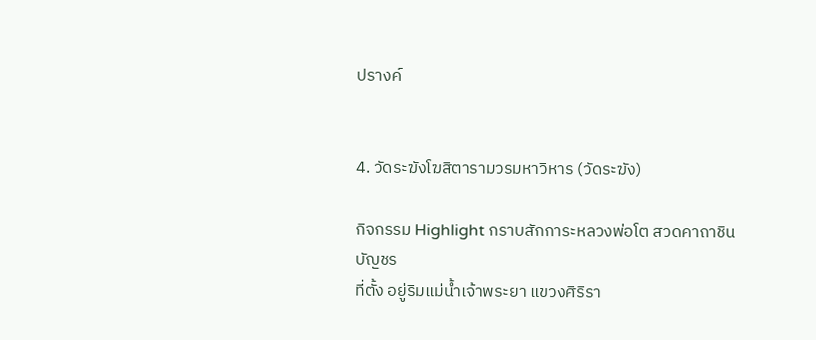ปรางค์


4. วัดระฆังโฆสิตารามวรมหาวิหาร (วัดระฆัง)

กิจกรรม Highlight กราบสักการะหลวงพ่อโต สวดคาถาชินบัญชร
ที่ตั้ง อยู่ริมแม่น้ำเจ้าพระยา แขวงศิริรา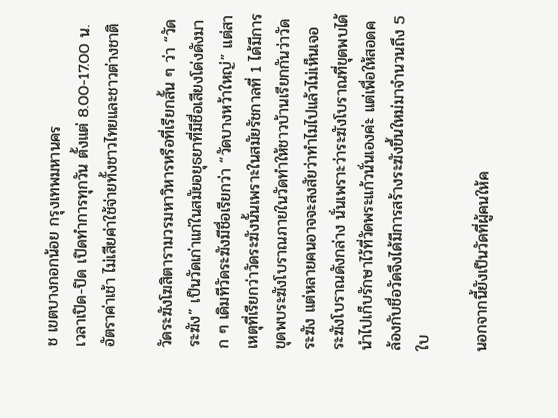ช เขตบางกอกน้อย กรุงเทพมหานคร
เวลาเปิด-ปิด เปิดทำการทุกวัน ตั้งแต่ 8.00-17.00 น.
อัตราค่าเช้า ไม่เสียค่าใช้จ่ายทั้งชาวไทยและชาวต่างชาติ

วัดระฆังโฆสิตารามวรมหาวิหารหรือที่เรียกสั้น ๆ ว่า “วัดระฆัง” เป็นวัดเก่าแก่ในสมัยอยุธยาที่มีชื่อเสียงโด่งดังมาก ๆ เดิมทีวัดระฆังมีชื่อเรียกว่า “วัดบางหว้าใหญ่” แต่สาเหตุที่เรียกว่าวัดระฆังนั้นเพราะในสมัยรัชกาลที่ 1 ได้มีการขุดพบระฆังโบราณภายในวัดทำให้ชาวบ้านเรียกกันว่าวัดระฆัง แต่หลายคนอาจจะสงสัยว่าทำไมไปแล้วไม่เห็นเจอระฆังโบราณดังกล่าง นั่นเพราะว่าระฆังโบราณที่ขุดพบได้นำไปเก็บรักษาไว้ที่วัดพระแก้วนั่นเองค่ะ แต่เพื่อให้สอดคล้องกับชื่อวัดจึงได้มีการสร้างระฆังขึ้นใหม่มาจำนวนถึง 5 ใบ

นอกจากนี้ยังเป็นวัดที่ผู้คนให้ค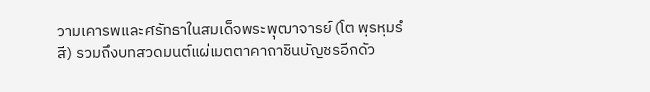วามเคารพและศรัทธาในสมเด็จพระพุฒาจารย์ (โต พฺรหฺมรํสี) รวมถึงบทสวดมนต์แผ่เมตตาคาถาชินบัญชรอีกดัว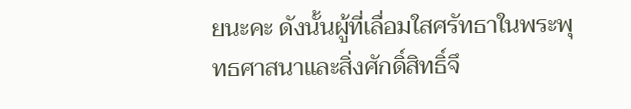ยนะคะ ดังนั้นผู้ที่เลื่อมใสศรัทธาในพระพุทธศาสนาและสิ่งศักดิ์สิทธิ์จึ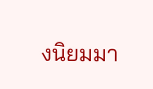งนิยมมา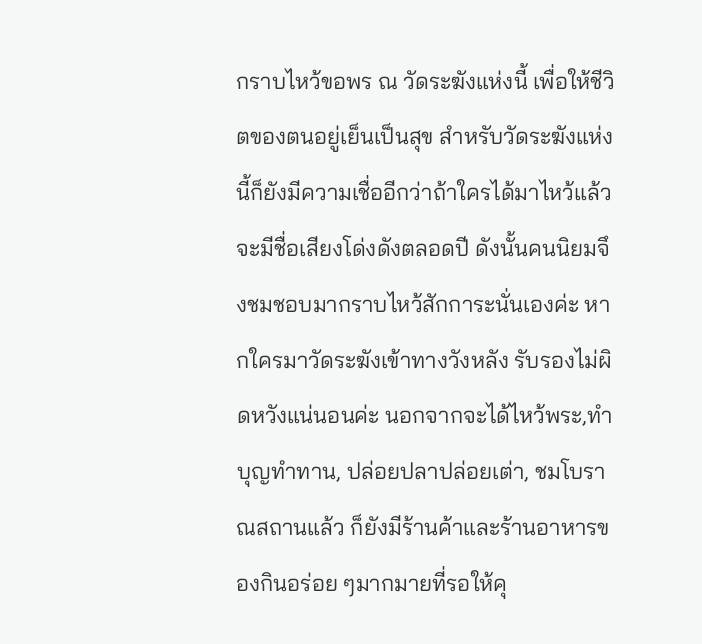กราบไหว้ขอพร ณ วัดระฆังแห่งนี้ เพื่อให้ชีวิตของตนอยู่เย็นเป็นสุข สำหรับวัดระฆังแห่งนี้ก็ยังมีความเชื่ออีกว่าถ้าใครได้มาไหว้แล้วจะมีชื่อเสียงโด่งดังตลอดปี ดังนั้นคนนิยมจึงชมชอบมากราบไหว้สักการะนั่นเองค่ะ หากใครมาวัดระฆังเข้าทางวังหลัง รับรองไม่ผิดหวังแน่นอนค่ะ นอกจากจะได้ไหว้พระ,ทำบุญทำทาน, ปล่อยปลาปล่อยเต่า, ชมโบราณสถานแล้ว ก็ยังมีร้านค้าและร้านอาหารของกินอร่อย ๆมากมายที่รอให้คุ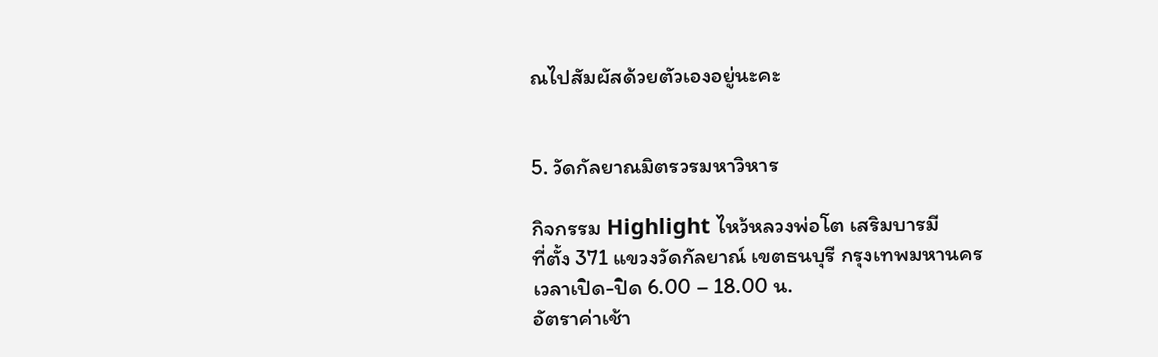ณไปสัมผัสด้วยตัวเองอยู่นะคะ


5. วัดกัลยาณมิตรวรมหาวิหาร

กิจกรรม Highlight ไหว้หลวงพ่อโต เสริมบารมี
ที่ตั้ง 371 แขวงวัดกัลยาณ์ เขตธนบุรี กรุงเทพมหานคร
เวลาเปิด-ปิด 6.00 – 18.00 น.
อัตราค่าเช้า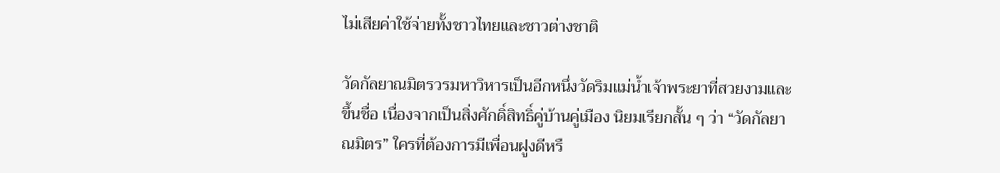ไม่เสียค่าใช้จ่ายทั้งชาวไทยและชาวต่างชาติ

วัดกัลยาณมิตรวรมหาวิหารเป็นอีกหนึ่งวัดริมแม่น้ำเจ้าพระยาที่สวยงามและขึ้นชื่อ เนื่องจากเป็นสิ่งศักดิ์สิทธิ์คู่บ้านคู่เมือง นิยมเรียกสั้น ๆ ว่า “วัดกัลยาณมิตร” ใครที่ต้องการมีเพื่อนฝูงดีหรื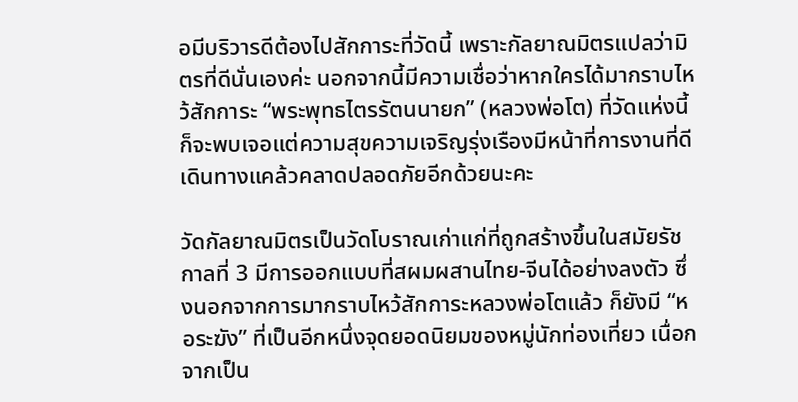อมีบริวารดีต้องไปสักการะที่วัดนี้ เพราะกัลยาณมิตรแปลว่ามิตรที่ดีนั่นเองค่ะ นอกจากนี้มีความเชื่อว่าหากใครได้มากราบไหว้สักการะ “พระพุทธไตรรัตนนายก” (หลวงพ่อโต) ที่วัดแห่งนี้ก็จะพบเจอแต่ความสุขความเจริญรุ่งเรืองมีหน้าที่การงานที่ดี เดินทางแคล้วคลาดปลอดภัยอีกด้วยนะคะ

วัดกัลยาณมิตรเป็นวัดโบราณเก่าแก่ที่ถูกสร้างขึ้นในสมัยรัชกาลที่ 3 มีการออกแบบที่สผมผสานไทย-จีนได้อย่างลงตัว ซึ่งนอกจากการมากราบไหว้สักการะหลวงพ่อโตแล้ว ก็ยังมี “หอระฆัง” ที่เป็นอีกหนึ่งจุดยอดนิยมของหมู่นักท่องเที่ยว เนื่อกจากเป็น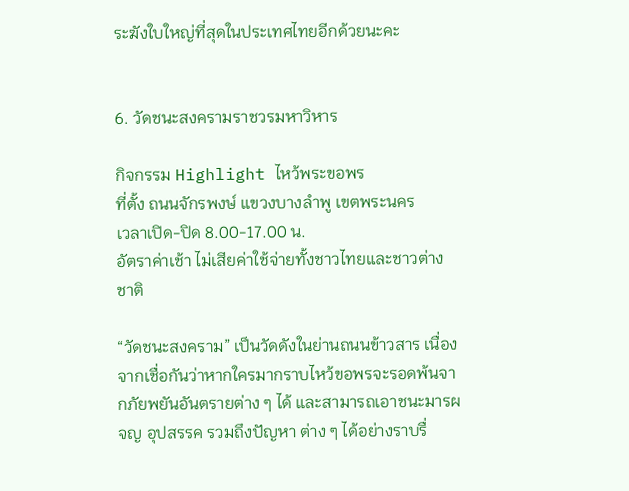ระฆังใบใหญ่ที่สุดในประเทศไทยอีกด้วยนะคะ


6. วัดชนะสงครามราชวรมหาวิหาร

กิจกรรม Highlight ไหว้พระขอพร
ที่ตั้ง ถนนจักรพงษ์ แขวงบางลำพู เขตพระนคร
เวลาเปิด-ปิด 8.00-17.00 น.
อัตราค่าเช้า ไม่เสียค่าใช้จ่ายทั้งชาวไทยและชาวต่างชาติ

“วัดชนะสงคราม” เป็นวัดดังในย่านถนนข้าวสาร เนื่องจากเชื่อกันว่าหากใครมากราบไหว้ขอพรจะรอดพ้นจากภัยพยันอันตรายต่าง ๆ ได้ และสามารถเอาชนะมารผจญ อุปสรรค รวมถึงปัญหา ต่าง ๆ ได้อย่างราบรื่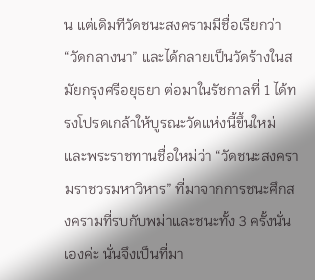น แต่เดิมทีวัดชนะสงครามมีชื่อเรียกว่า “วัดกลางนา” และได้กลายเป็นวัดร้างในสมัยกรุงศรีอยุธยา ต่อมาในรัชกาลที่ 1 ได้ทรงโปรดเกล้าให้บูรณะวัดแห่งนี้ขึ้นใหม่ และพระราชทานชื่อใหม่ว่า “วัดชนะสงครามราชวรมหาวิหาร” ที่มาจากการชนะศึกสงครามที่รบกับพม่าและชนะทั้ง 3 ครั้งนั่นเองค่ะ นั่นจึงเป็นที่มา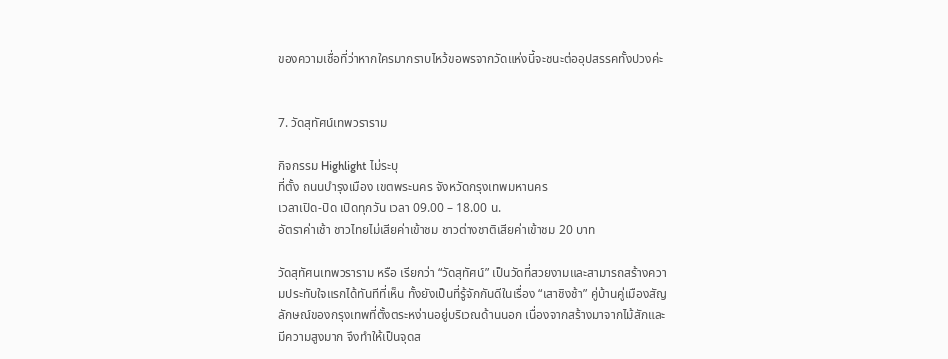ของความเชื่อที่ว่าหากใครมากราบไหว้ขอพรจากวัดแห่งนี้จะชนะต่ออุปสรรคทั้งปวงค่ะ


7. วัดสุทัศน์เทพวราราม

กิจกรรม Highlight ไม่ระบุ
ที่ตั้ง ถนนบำรุงเมือง เขตพระนคร จังหวัดกรุงเทพมหานคร
เวลาเปิด-ปิด เปิดทุกวัน เวลา 09.00 – 18.00 น.
อัตราค่าเช้า ชาวไทยไม่เสียค่าเข้าชม ชาวต่างชาติเสียค่าเข้าชม 20 บาท

วัดสุทัศนเทพวราราม หรือ เรียกว่า “วัดสุทัศน์” เป็นวัดที่สวยงามและสามารถสร้างความประทับใจแรกได้ทันทีที่เห็น ทั้งยังเป็นที่รู้จักกันดีในเรื่อง “เสาชิงช้า” คู่บ้านคู่เมืองสัญลักษณ์ของกรุงเทพที่ตั้งตระหง่านอยู่บริเวณด้านนอก เนื่องจากสร้างมาจากไม้สักและมีความสูงมาก จึงทำให้เป็นจุดส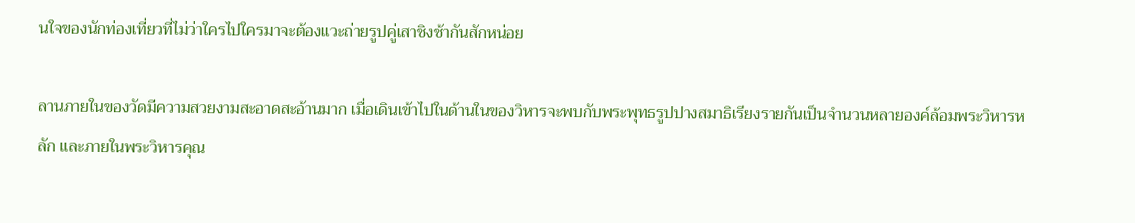นใจของนักท่องเที่ยวที่ไม่ว่าใครไปใครมาจะต้องแวะถ่ายรูปคู่เสาชิงช้ากันสักหน่อย

ลานภายในของวัดมีความสวยงามสะอาดสะอ้านมาก เมื่อเดินเข้าไปในด้านในของวิหารจะพบกับพระพุทธรูปปางสมาธิเรียงรายกันเป็นจำนวนหลายองค์ล้อมพระวิหารหลัก และภายในพระวิหารคุณ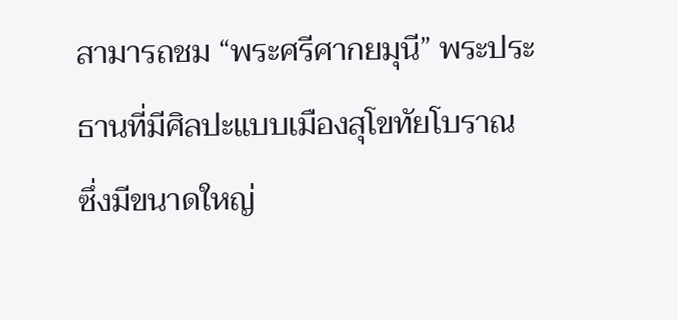สามารถชม “พระศรีศากยมุนี” พระประธานที่มีศิลปะแบบเมืองสุโขทัยโบราณ ซึ่งมีขนาดใหญ่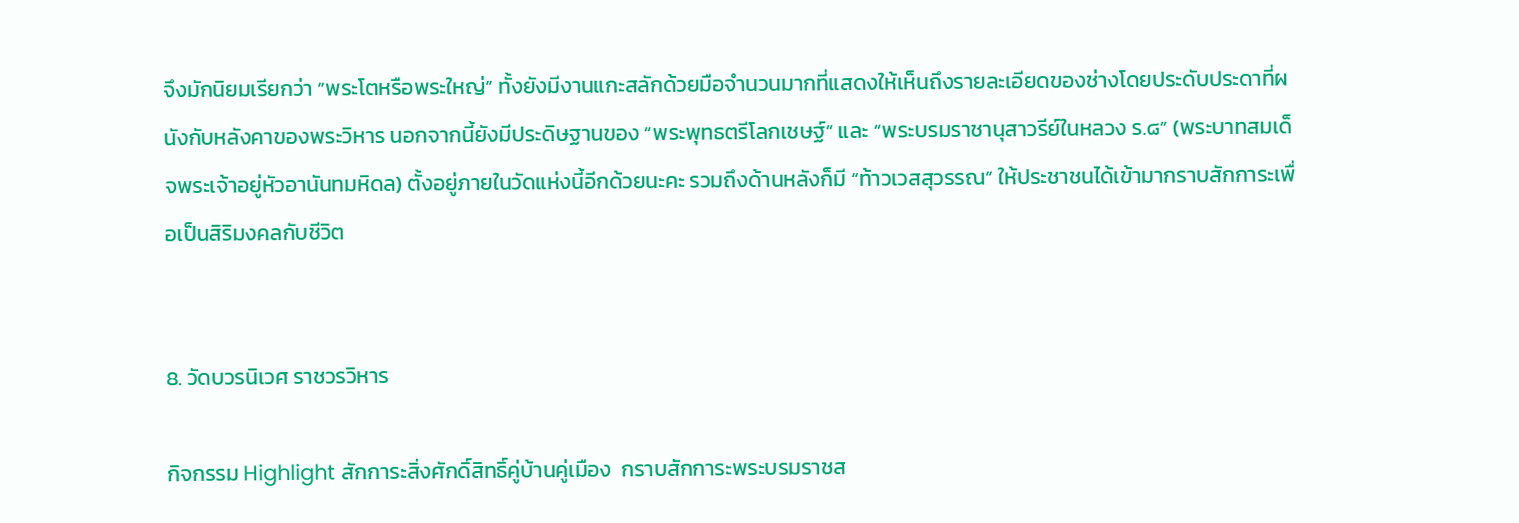จึงมักนิยมเรียกว่า “พระโตหรือพระใหญ่” ทั้งยังมีงานแกะสลักด้วยมือจำนวนมากที่แสดงให้เห็นถึงรายละเอียดของช่างโดยประดับประดาที่ผนังกับหลังคาของพระวิหาร นอกจากนี้ยังมีประดิษฐานของ “พระพุทธตรีโลกเชษฐ์” และ “พระบรมราชานุสาวรีย์ในหลวง ร.๘” (พระบาทสมเด็จพระเจ้าอยู่หัวอานันทมหิดล) ตั้งอยู่ภายในวัดแห่งนี้อีกด้วยนะคะ รวมถึงด้านหลังก็มี “ท้าวเวสสุวรรณ” ให้ประชาชนได้เข้ามากราบสักการะเพื่อเป็นสิริมงคลกับชีวิต


8. วัดบวรนิเวศ ราชวรวิหาร

กิจกรรม Highlight สักการะสิ่งศักดิ์สิทธิ์คู่บ้านคู่เมือง  กราบสักการะพระบรมราชส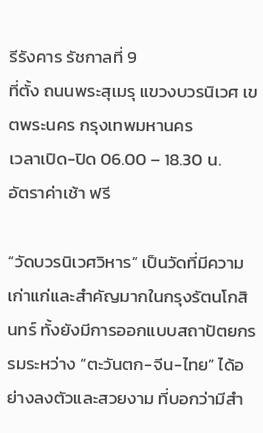รีรังคาร รัชกาลที่ 9
ที่ตั้ง ถนนพระสุเมรุ แขวงบวรนิเวศ เขตพระนคร กรุงเทพมหานคร
เวลาเปิด-ปิด 06.00 – 18.30 น.
อัตราค่าเช้า ฟรี

“วัดบวรนิเวศวิหาร” เป็นวัดที่มีความเก่าแก่และสำคัญมากในกรุงรัตนโกสินทร์ ทั้งยังมีการออกแบบสถาปัตยกรรมระหว่าง “ตะวันตก-จีน-ไทย” ได้อย่างลงตัวและสวยงาม ที่บอกว่ามีสำ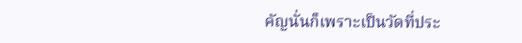คัญนั่นก็เพราะเป็นวัดที่ประ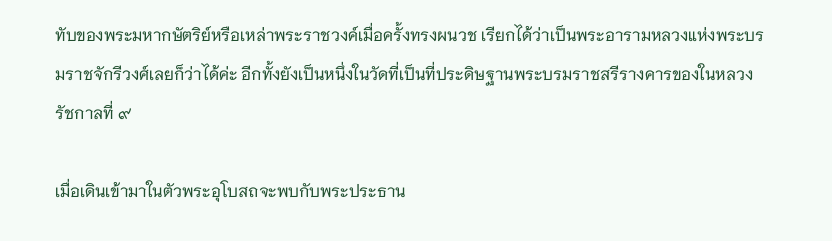ทับของพระมหากษัตริย์หรือเหล่าพระราชวงค์เมื่อครั้งทรงผนวช เรียกได้ว่าเป็นพระอารามหลวงแห่งพระบรมราชจักรีวงศ์เลยก็ว่าได้ค่ะ อีกทั้งยังเป็นหนึ่งในวัดที่เป็นที่ประดิษฐานพระบรมราชสรีรางคารของในหลวงรัชกาลที่ ๙

เมื่อเดินเข้ามาในตัวพระอุโบสถจะพบกับพระประธาน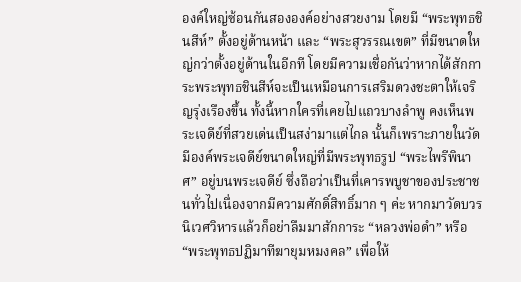องค์ใหญ่ซ้อนกันสององค์อย่างสวยงาม โดยมี “พระพุทธชินสีห์” ตั้งอยู่ด้านหน้า และ “พระสุวรรณเขต” ที่มีขนาดใหญ่กว่าตั้งอยู่ด้านในอีกที โดยมีความเชื่อกันว่าหากได้สักการะพระพุทธชินสีห์จะเป็นเหมือนการเสริมดวงชะตาให้เจริญรุ่งเรืองขึ้น ทั้งนี้หากใครที่เคยไปแถวบางลำพู คงเห็นพระเจดีย์ที่สวยเด่นเป็นสง่ามาแต่ไกล นั้นก็เพราะภายในวัดมีองค์พระเจดีย์ขนาดใหญ่ที่มีพระพุทธรูป “พระไพรีพินาศ” อยู่บนพระเจดีย์ ซึ่งถือว่าเป็นที่เคารพบูชาของประชาชนทั่วไปเนื่องจากมีความศักดิ์สิทธิ์มาก ๆ ค่ะ หากมาวัดบวรนิเวศวิหารแล้วก็อย่าลืมมาสักการะ “หลวงพ่อดำ” หรือ “พระพุทธปฏิมาทีฆายุมหมงคล” เพื่อให้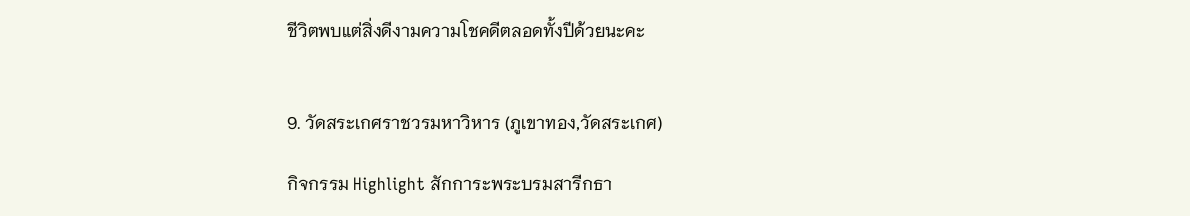ชีวิตพบแต่สิ่งดีงามความโชคดีตลอดทั้งปีด้วยนะคะ


9. วัดสระเกศราชวรมหาวิหาร (ภูเขาทอง,วัดสระเกศ)

กิจกรรม Highlight สักการะพระบรมสารีกธา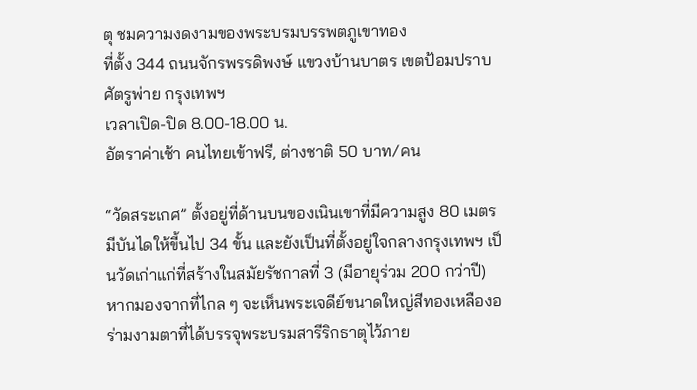ตุ ชมความงดงามของพระบรมบรรพตภูเขาทอง
ที่ตั้ง 344 ถนนจักรพรรดิพงษ์ แขวงบ้านบาตร เขตป้อมปราบศัตรูพ่าย กรุงเทพฯ
เวลาเปิด-ปิด 8.00-18.00 น.
อัตราค่าเช้า คนไทยเข้าฟรี, ต่างชาติ 50 บาท/คน

“วัดสระเกศ” ตั้งอยู่ที่ด้านบนของเนินเขาที่มีความสูง 80 เมตร มีบันไดให้ขี้นไป 34 ขั้น และยังเป็นที่ตั้งอยู่ใจกลางกรุงเทพฯ เป็นวัดเก่าแก่ที่สร้างในสมัยรัชกาลที่ 3 (มีอายุร่วม 200 กว่าปี) หากมองจากที่ไกล ๆ จะเห็นพระเจดีย์ขนาดใหญ่สีทองเหลืองอร่ามงามตาที่ได้บรรจุพระบรมสารีริกธาตุไว้ภาย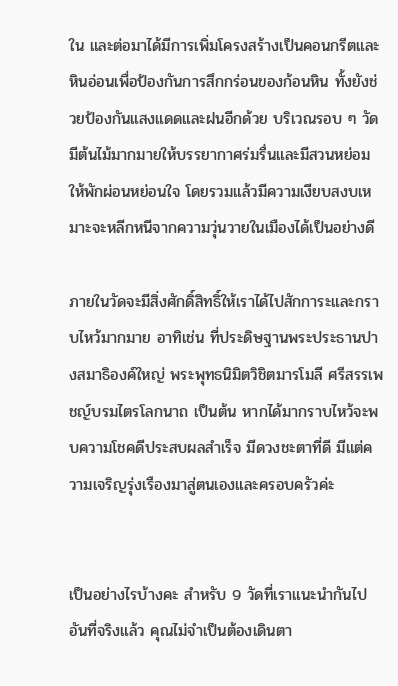ใน และต่อมาได้มีการเพิ่มโครงสร้างเป็นคอนกรีตและหินอ่อนเพื่อป้องกันการสึกกร่อนของก้อนหิน ทั้งยังช่วยป้องกันแสงแดดและฝนอีกด้วย บริเวณรอบ ๆ วัดมีต้นไม้มากมายให้บรรยากาศร่มรื่นและมีสวนหย่อมให้พักผ่อนหย่อนใจ โดยรวมแล้วมีความเงียบสงบเหมาะจะหลีกหนีจากความวุ่นวายในเมืองได้เป็นอย่างดี

ภายในวัดจะมีสิ่งศักดิ์สิทธิ์ให้เราได้ไปสักการะและกราบไหว้มากมาย อาทิเช่น ที่ประดิษฐานพระประธานปางสมาธิองค์ใหญ่ พระพุทธนิมิตวิชิตมารโมลี ศรีสรรเพชญ์บรมไตรโลกนาถ เป็นต้น หากได้มากราบไหว้จะพบความโชคดีประสบผลสำเร็จ มีดวงชะตาที่ดี มีแต่ความเจริญรุ่งเรืองมาสู่ตนเองและครอบครัวค่ะ


เป็นอย่างไรบ้างคะ สำหรับ 9 วัดที่เราแนะนำกันไป อันที่จริงแล้ว คุณไม่จำเป็นต้องเดินตา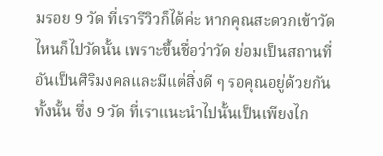มรอย 9 วัด ที่เรารีวิวก็ได้ค่ะ หากคุณสะดวกเข้าวัดไหนก็ไปวัดนั้น เพราะขึ้นชื่อว่าวัด ย่อมเป็นสถานที่อันเป็นศิริมงคลและมีแต่สิ่งดี ๆ รอคุณอยู่ด้วยกันทั้งนั้น ซึ่ง 9 วัด ที่เราแนะนำไปนั้นเป็นเพียงไก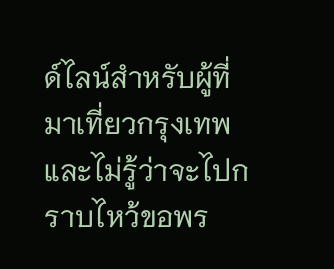ด์ไลน์สำหรับผู้ที่มาเที่ยวกรุงเทพและไม่รู้ว่าจะไปกราบไหว้ขอพร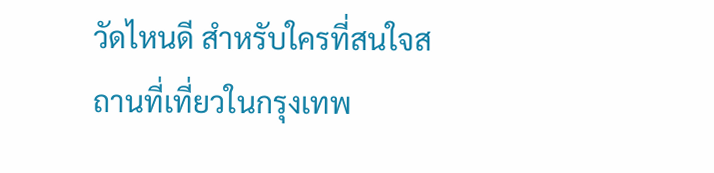วัดไหนดี สำหรับใครที่สนใจสถานที่เที่ยวในกรุงเทพ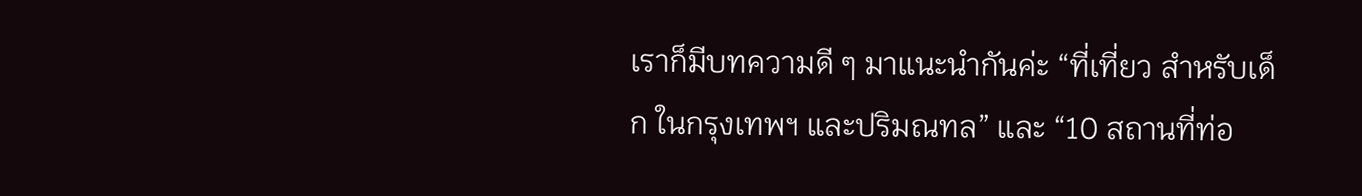เราก็มีบทความดี ๆ มาแนะนำกันค่ะ “ที่เที่ยว สำหรับเด็ก ในกรุงเทพฯ และปริมณทล” และ “10 สถานที่ท่อ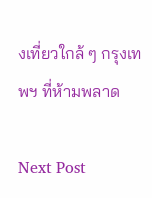งเที่ยวใกล้ ๆ กรุงเทพฯ ที่ห้ามพลาด

Next Post